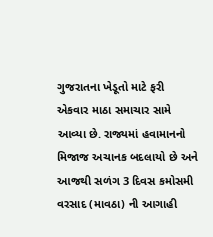ગુજરાતના ખેડૂતો માટે ફરી એકવાર માઠા સમાચાર સામે આવ્યા છે. રાજ્યમાં હવામાનનો મિજાજ અચાનક બદલાયો છે અને આજથી સળંગ 3 દિવસ કમોસમી વરસાદ (માવઠા) ની આગાહી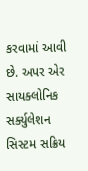કરવામાં આવી છે. અપર એર સાયક્લોનિક સર્ક્યુલેશન સિસ્ટમ સક્રિય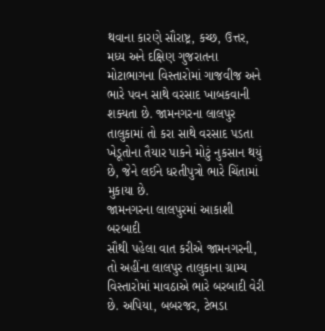થવાના કારણે સૌરાષ્ટ્ર, કચ્છ, ઉત્તર, મધ્ય અને દક્ષિણ ગુજરાતના મોટાભાગના વિસ્તારોમાં ગાજવીજ અને ભારે પવન સાથે વરસાદ ખાબકવાની શક્યતા છે. જામનગરના લાલપુર તાલુકામાં તો કરા સાથે વરસાદ પડતા ખેડૂતોના તૈયાર પાકને મોટું નુકસાન થયું છે, જેને લઈને ધરતીપુત્રો ભારે ચિંતામાં મુકાયા છે.
જામનગરના લાલપુરમાં આકાશી બરબાદી
સૌથી પહેલા વાત કરીએ જામનગરની, તો અહીંના લાલપુર તાલુકાના ગ્રામ્ય વિસ્તારોમાં માવઠાએ ભારે બરબાદી વેરી છે. અપિયા, બબરજર, ટેભડા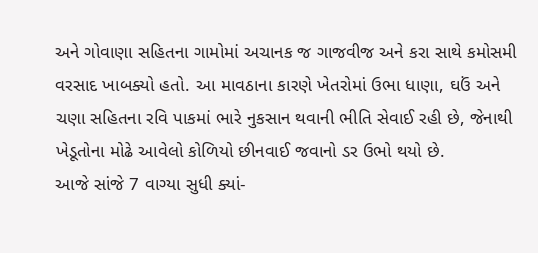અને ગોવાણા સહિતના ગામોમાં અચાનક જ ગાજવીજ અને કરા સાથે કમોસમી વરસાદ ખાબક્યો હતો. આ માવઠાના કારણે ખેતરોમાં ઉભા ધાણા, ઘઉં અને ચણા સહિતના રવિ પાકમાં ભારે નુકસાન થવાની ભીતિ સેવાઈ રહી છે, જેનાથી ખેડૂતોના મોઢે આવેલો કોળિયો છીનવાઈ જવાનો ડર ઉભો થયો છે.
આજે સાંજે 7 વાગ્યા સુધી ક્યાં-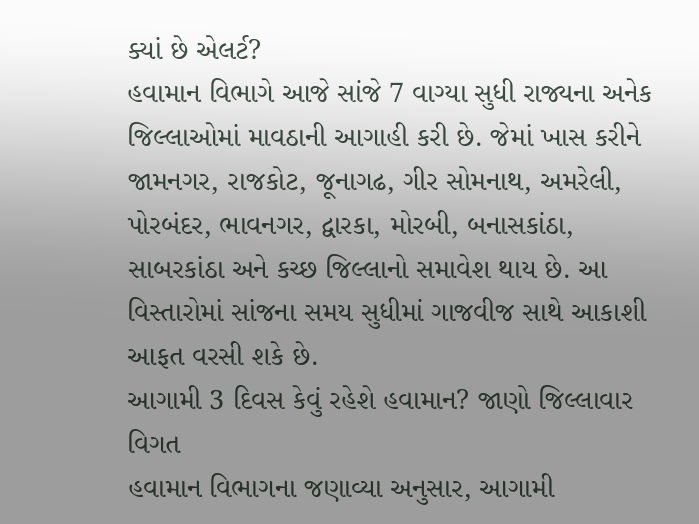ક્યાં છે એલર્ટ?
હવામાન વિભાગે આજે સાંજે 7 વાગ્યા સુધી રાજ્યના અનેક જિલ્લાઓમાં માવઠાની આગાહી કરી છે. જેમાં ખાસ કરીને જામનગર, રાજકોટ, જૂનાગઢ, ગીર સોમનાથ, અમરેલી, પોરબંદર, ભાવનગર, દ્વારકા, મોરબી, બનાસકાંઠા, સાબરકાંઠા અને કચ્છ જિલ્લાનો સમાવેશ થાય છે. આ વિસ્તારોમાં સાંજના સમય સુધીમાં ગાજવીજ સાથે આકાશી આફત વરસી શકે છે.
આગામી 3 દિવસ કેવું રહેશે હવામાન? જાણો જિલ્લાવાર વિગત
હવામાન વિભાગના જણાવ્યા અનુસાર, આગામી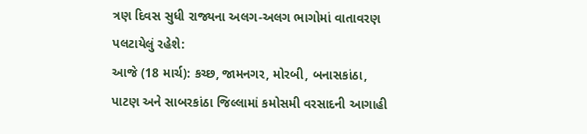ત્રણ દિવસ સુધી રાજ્યના અલગ-અલગ ભાગોમાં વાતાવરણ પલટાયેલું રહેશે:
આજે (18 માર્ચ): કચ્છ, જામનગર, મોરબી, બનાસકાંઠા, પાટણ અને સાબરકાંઠા જિલ્લામાં કમોસમી વરસાદની આગાહી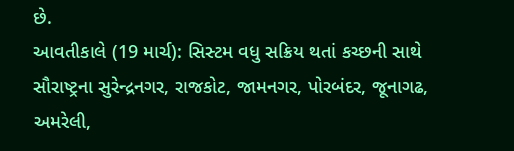છે.
આવતીકાલે (19 માર્ચ): સિસ્ટમ વધુ સક્રિય થતાં કચ્છની સાથે સૌરાષ્ટ્રના સુરેન્દ્રનગર, રાજકોટ, જામનગર, પોરબંદર, જૂનાગઢ, અમરેલી,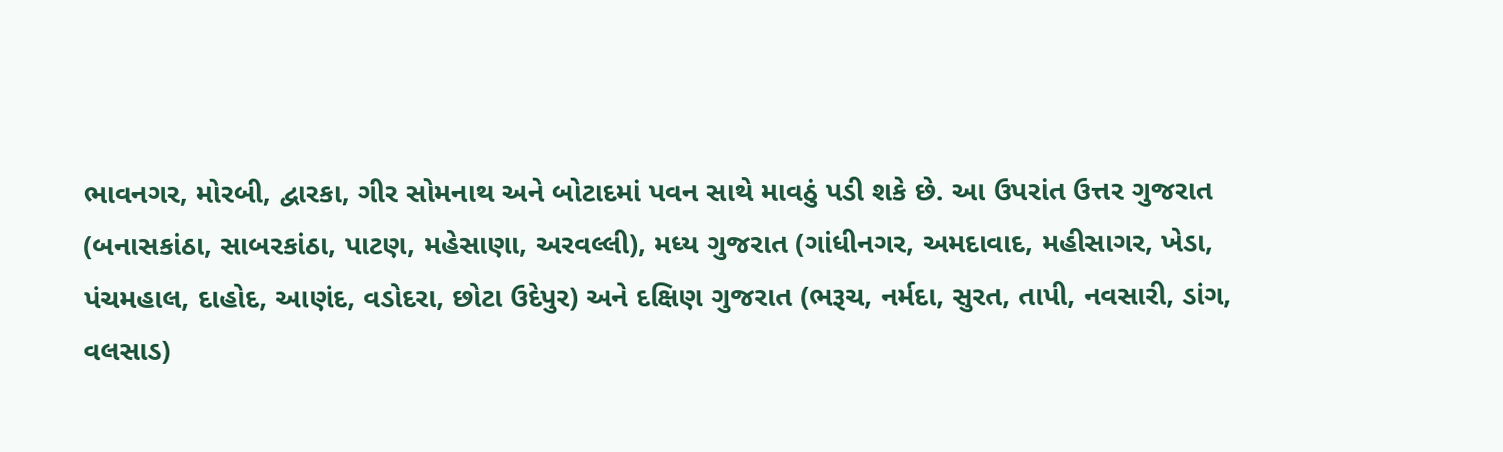ભાવનગર, મોરબી, દ્વારકા, ગીર સોમનાથ અને બોટાદમાં પવન સાથે માવઠું પડી શકે છે. આ ઉપરાંત ઉત્તર ગુજરાત (બનાસકાંઠા, સાબરકાંઠા, પાટણ, મહેસાણા, અરવલ્લી), મધ્ય ગુજરાત (ગાંધીનગર, અમદાવાદ, મહીસાગર, ખેડા, પંચમહાલ, દાહોદ, આણંદ, વડોદરા, છોટા ઉદેપુર) અને દક્ષિણ ગુજરાત (ભરૂચ, નર્મદા, સુરત, તાપી, નવસારી, ડાંગ, વલસાડ)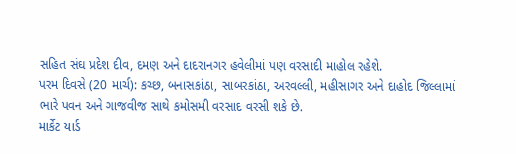સહિત સંઘ પ્રદેશ દીવ, દમણ અને દાદરાનગર હવેલીમાં પણ વરસાદી માહોલ રહેશે.
પરમ દિવસે (20 માર્ચ): કચ્છ, બનાસકાંઠા, સાબરકાંઠા, અરવલ્લી, મહીસાગર અને દાહોદ જિલ્લામાં ભારે પવન અને ગાજવીજ સાથે કમોસમી વરસાદ વરસી શકે છે.
માર્કેટ યાર્ડ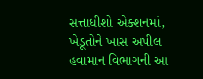સત્તાધીશો એક્શનમાં, ખેડૂતોને ખાસ અપીલ
હવામાન વિભાગની આ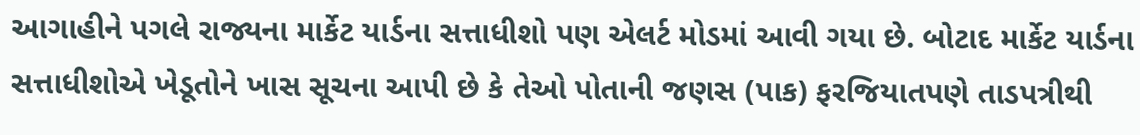આગાહીને પગલે રાજ્યના માર્કેટ યાર્ડના સત્તાધીશો પણ એલર્ટ મોડમાં આવી ગયા છે. બોટાદ માર્કેટ યાર્ડના સત્તાધીશોએ ખેડૂતોને ખાસ સૂચના આપી છે કે તેઓ પોતાની જણસ (પાક) ફરજિયાતપણે તાડપત્રીથી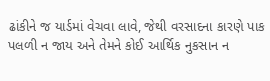ઢાંકીને જ યાર્ડમાં વેચવા લાવે, જેથી વરસાદના કારણે પાક પલળી ન જાય અને તેમને કોઈ આર્થિક નુકસાન ન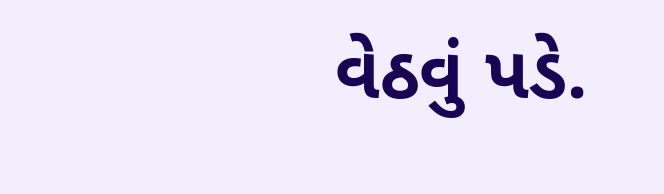વેઠવું પડે.